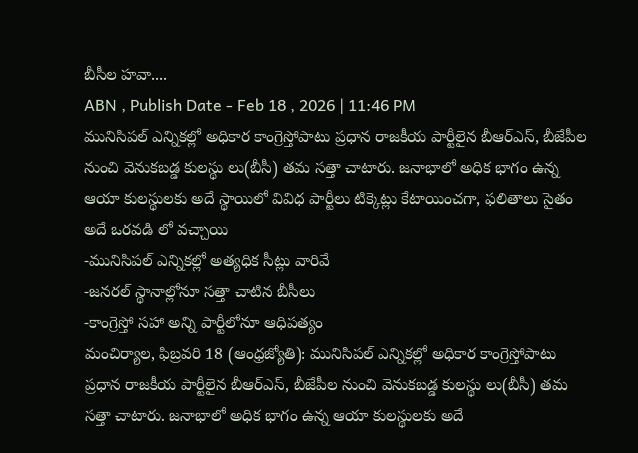బీసీల హవా....
ABN , Publish Date - Feb 18 , 2026 | 11:46 PM
మునిసిపల్ ఎన్నికల్లో అధికార కాంగ్రెస్తోపాటు ప్రధాన రాజకీయ పార్టీలైన బీఆర్ఎస్, బీజేపీల నుంచి వెనుకబడ్డ కులస్థు లు(బీసీ) తమ సత్తా చాటారు. జనాభాలో అధిక భాగం ఉన్న ఆయా కులస్థులకు అదే స్థాయిలో వివిధ పార్టీలు టిక్కెట్లు కేటాయించగా, ఫలితాలు సైతం అదే ఒరవడి లో వచ్చాయి
-మునిసిపల్ ఎన్నికల్లో అత్యధిక సీట్లు వారివే
-జనరల్ స్థానాల్లోనూ సత్తా చాటిన బీసీలు
-కాంగ్రెస్తో సహా అన్ని పార్టీలోనూ ఆధిపత్యం
మంచిర్యాల, ఫిబ్రవరి 18 (ఆంధ్రజ్యోతి): మునిసిపల్ ఎన్నికల్లో అధికార కాంగ్రెస్తోపాటు ప్రధాన రాజకీయ పార్టీలైన బీఆర్ఎస్, బీజేపీల నుంచి వెనుకబడ్డ కులస్థు లు(బీసీ) తమ సత్తా చాటారు. జనాభాలో అధిక భాగం ఉన్న ఆయా కులస్థులకు అదే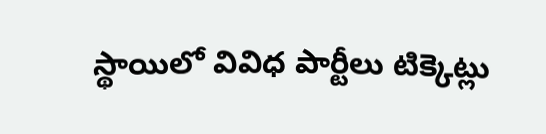స్థాయిలో వివిధ పార్టీలు టిక్కెట్లు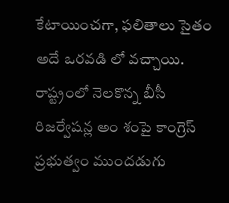కేటాయించగా, ఫలితాలు సైతం అదే ఒరవడి లో వచ్చాయి. రాష్ట్రంలో నెలకొన్న బీసీ రిజర్వేషన్ల అం శంపై కాంగ్రెస్ ప్రభుత్వం ముందడుగు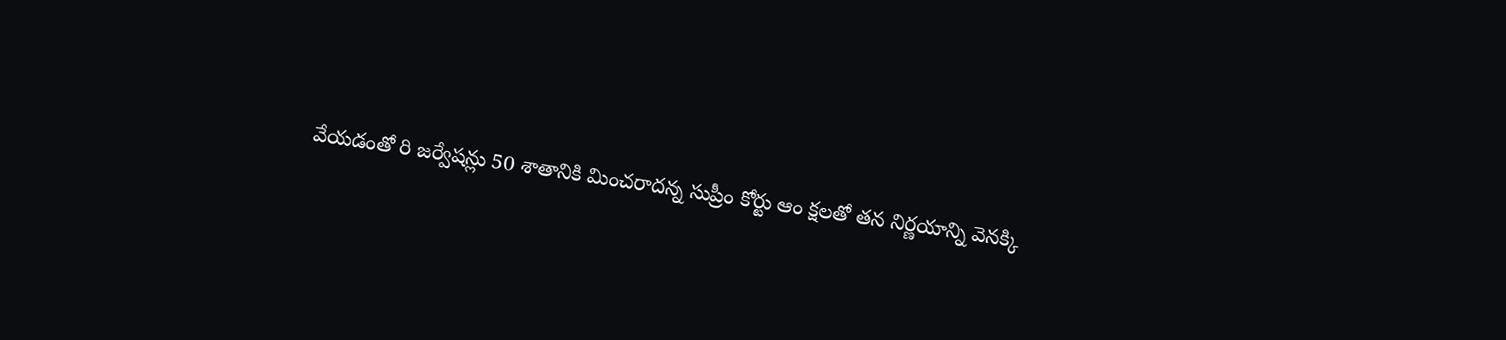వేయడంతో రి జర్వేషన్లు 50 శాతానికి మించరాదన్న సుప్రీం కోర్టు ఆం క్షలతో తన నిర్ణయాన్ని వెనక్కి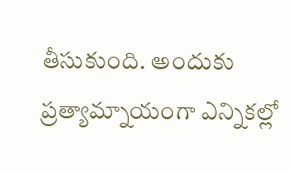తీసుకుంది. అందుకు ప్రత్యామ్నాయంగా ఎన్నికల్లో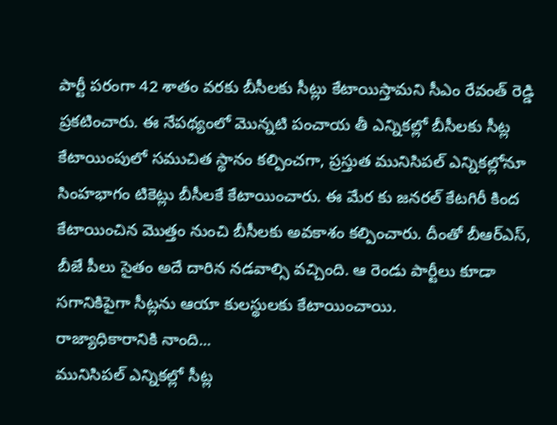పార్టీ పరంగా 42 శాతం వరకు బీసీలకు సీట్లు కేటాయిస్తామని సీఎం రేవంత్ రెడ్డి ప్రకటించారు. ఈ నేపథ్యంలో మొన్నటి పంచాయ తీ ఎన్నికల్లో బీసీలకు సీట్ల కేటాయింపులో సముచిత స్థానం కల్పించగా, ప్రస్తుత మునిసిపల్ ఎన్నికల్లోనూ సింహభాగం టికెట్లు బీసీలకే కేటాయించారు. ఈ మేర కు జనరల్ కేటగిరీ కింద కేటాయించిన మొత్తం నుంచి బీసీలకు అవకాశం కల్పించారు. దీంతో బీఆర్ఎస్, బీజే పీలు సైతం అదే దారిన నడవాల్సి వచ్చింది. ఆ రెండు పార్టీలు కూడా సగానికిపైగా సీట్లను ఆయా కులస్థులకు కేటాయించాయి.
రాజ్యాధికారానికి నాంది...
మునిసిపల్ ఎన్నికల్లో సీట్ల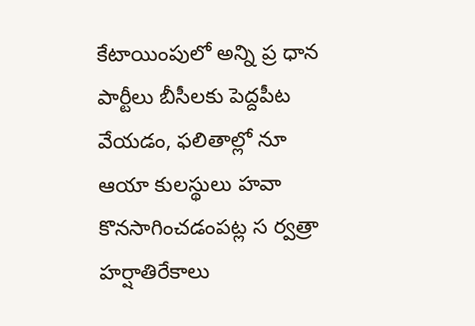కేటాయింపులో అన్ని ప్ర ధాన పార్టీలు బీసీలకు పెద్దపీట వేయడం, ఫలితాల్లో నూ ఆయా కులస్థులు హవా కొనసాగించడంపట్ల స ర్వత్రా హర్షాతిరేకాలు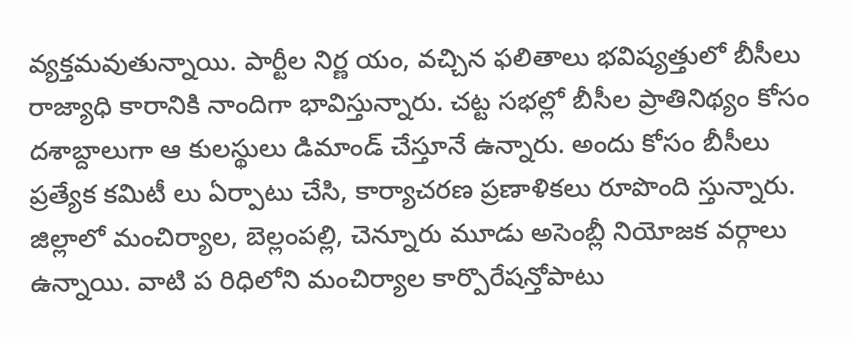వ్యక్తమవుతున్నాయి. పార్టీల నిర్ణ యం, వచ్చిన ఫలితాలు భవిష్యత్తులో బీసీలు రాజ్యాధి కారానికి నాందిగా భావిస్తున్నారు. చట్ట సభల్లో బీసీల ప్రాతినిథ్యం కోసం దశాబ్దాలుగా ఆ కులస్థులు డిమాండ్ చేస్తూనే ఉన్నారు. అందు కోసం బీసీలు ప్రత్యేక కమిటీ లు ఏర్పాటు చేసి, కార్యాచరణ ప్రణాళికలు రూపొంది స్తున్నారు. జిల్లాలో మంచిర్యాల, బెల్లంపల్లి, చెన్నూరు మూడు అసెంబ్లీ నియోజక వర్గాలు ఉన్నాయి. వాటి ప రిధిలోని మంచిర్యాల కార్పొరేషన్తోపాటు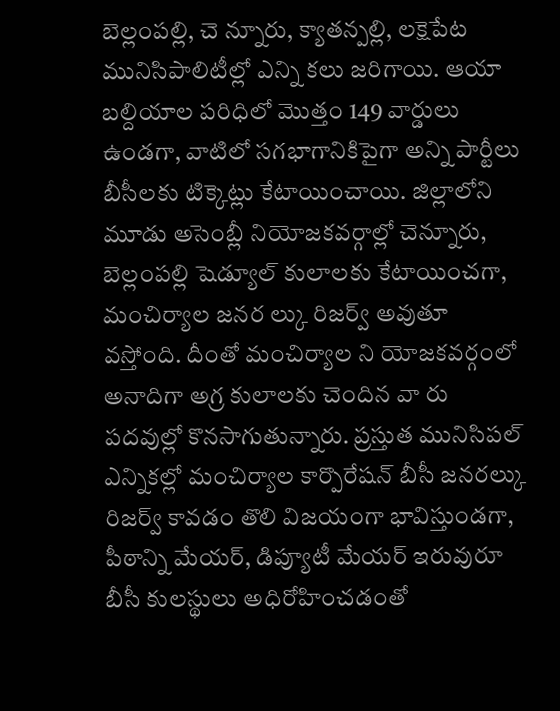బెల్లంపల్లి, చె న్నూరు, క్యాతన్పల్లి, లక్షెపేట మునిసిపాలిటీల్లో ఎన్ని కలు జరిగాయి. ఆయా బల్దియాల పరిధిలో మొత్తం 149 వార్డులు ఉండగా, వాటిలో సగభాగానికిపైగా అన్ని పార్టీలు బీసీలకు టిక్కెట్లు కేటాయించాయి. జిల్లాలోని మూడు అసెంబ్లీ నియోజకవర్గాల్లో చెన్నూరు, బెల్లంపల్లి షెడ్యూల్ కులాలకు కేటాయించగా, మంచిర్యాల జనర ల్కు రిజర్వ్ అవుతూ వస్తోంది. దీంతో మంచిర్యాల ని యోజకవర్గంలో అనాదిగా అగ్ర కులాలకు చెందిన వా రు పదవుల్లో కొనసాగుతున్నారు. ప్రస్తుత మునిసిపల్ ఎన్నికల్లో మంచిర్యాల కార్పొరేషన్ బీసీ జనరల్కు రిజర్వ్ కావడం తొలి విజయంగా భావిస్తుండగా, పీఠాన్ని మేయర్, డిప్యూటీ మేయర్ ఇరువురూ బీసీ కులస్థులు అధిరోహించడంతో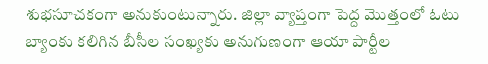శుభసూచకంగా అనుకుంటున్నారు. జిల్లా వ్యాప్తంగా పెద్ద మొత్తంలో ఓటు బ్యాంకు కలిగిన బీసీల సంఖ్యకు అనుగుణంగా ఆయా పార్టీల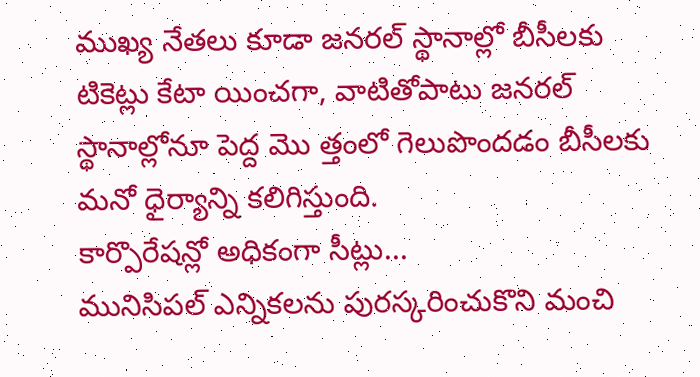ముఖ్య నేతలు కూడా జనరల్ స్థానాల్లో బీసీలకు టికెట్లు కేటా యించగా, వాటితోపాటు జనరల్ స్థానాల్లోనూ పెద్ద మొ త్తంలో గెలుపొందడం బీసీలకు మనో ధైర్యాన్ని కలిగిస్తుంది.
కార్పొరేషన్లో అధికంగా సీట్లు...
మునిసిపల్ ఎన్నికలను పురస్కరించుకొని మంచి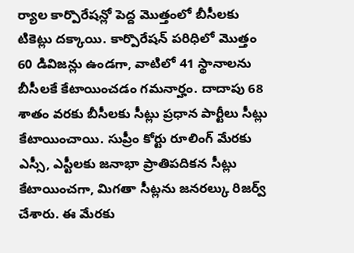ర్యాల కార్పొరేషన్లో పెద్ద మొత్తంలో బీసీలకు టికెట్లు దక్కాయి. కార్పొరేషన్ పరిధిలో మొత్తం 60 డివిజన్లు ఉండగా, వాటిలో 41 స్థానాలను బీసీలకే కేటాయించడం గమనార్హం. దాదాపు 68 శాతం వరకు బీసీలకు సీట్లు ప్రధాన పార్టీలు సీట్లు కేటాయించాయి. సుప్రీం కోర్టు రూలింగ్ మేరకు ఎస్సీ, ఎస్టీలకు జనాభా ప్రాతిపదికన సీట్లు కేటాయించగా, మిగతా సీట్లను జనరల్కు రిజర్వ్ చేశారు. ఈ మేరకు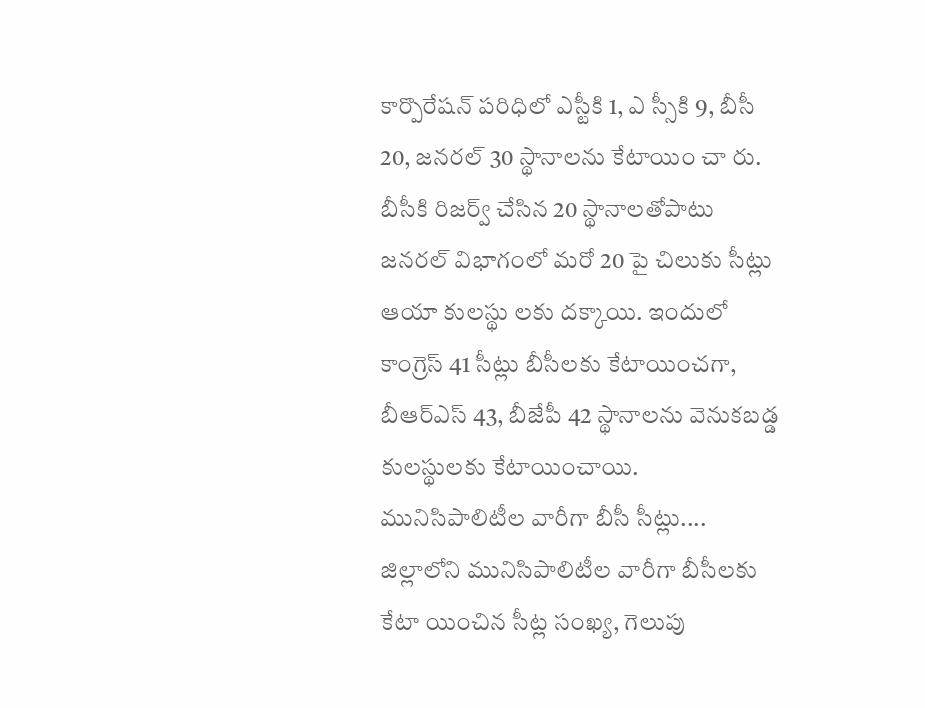కార్పొరేషన్ పరిధిలో ఎస్టీకి 1, ఎ స్సీకి 9, బీసీ 20, జనరల్ 30 స్థానాలను కేటాయిం చా రు. బీసీకి రిజర్వ్ చేసిన 20 స్థానాలతోపాటు జనరల్ విభాగంలో మరో 20 పై చిలుకు సీట్లు ఆయా కులస్థు లకు దక్కాయి. ఇందులో కాంగ్రెస్ 41 సీట్లు బీసీలకు కేటాయించగా, బీఆర్ఎస్ 43, బీజేపీ 42 స్థానాలను వెనుకబడ్డ కులస్థులకు కేటాయించాయి.
మునిసిపాలిటీల వారీగా బీసీ సీట్లు....
జిల్లాలోని మునిసిపాలిటీల వారీగా బీసీలకు కేటా యించిన సీట్ల సంఖ్య, గెలుపు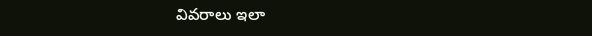వివరాలు ఇలా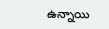ఉన్నాయి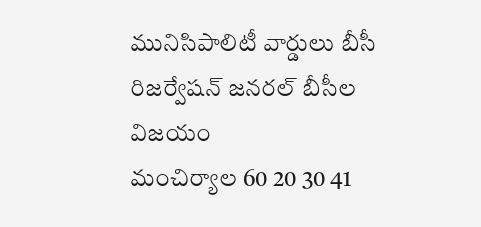మునిసిపాలిటీ వార్డులు బీసీ రిజర్వేషన్ జనరల్ బీసీల విజయం
మంచిర్యాల 60 20 30 41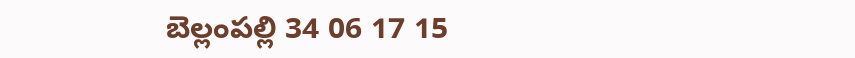బెల్లంపల్లి 34 06 17 15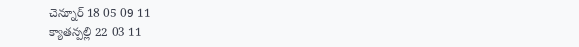చెన్నూర్ 18 05 09 11
క్యాతన్పల్లి 22 03 11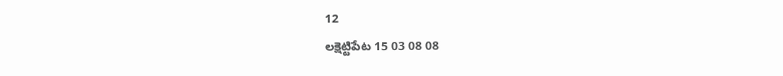12
లక్షెట్టిపేట 15 03 08 08